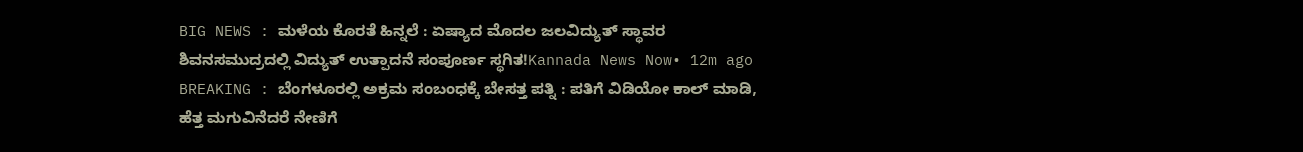BIG NEWS : ಮಳೆಯ ಕೊರತೆ ಹಿನ್ನಲೆ : ಏಷ್ಯಾದ ಮೊದಲ ಜಲವಿದ್ಯುತ್ ಸ್ಥಾವರ ಶಿವನಸಮುದ್ರದಲ್ಲಿ ವಿದ್ಯುತ್ ಉತ್ಪಾದನೆ ಸಂಪೂರ್ಣ ಸ್ಥಗಿತ!Kannada News Now• 12m ago
BREAKING : ಬೆಂಗಳೂರಲ್ಲಿ ಅಕ್ರಮ ಸಂಬಂಧಕ್ಕೆ ಬೇಸತ್ತ ಪತ್ನಿ : ಪತಿಗೆ ವಿಡಿಯೋ ಕಾಲ್ ಮಾಡಿ, ಹೆತ್ತ ಮಗುವಿನೆದರೆ ನೇಣಿಗೆ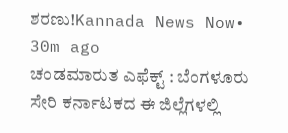ಶರಣು!Kannada News Now• 30m ago
ಚಂಡಮಾರುತ ಎಫೆಕ್ಟ್ : ಬೆಂಗಳೂರು ಸೇರಿ ಕರ್ನಾಟಕದ ಈ ಜಿಲ್ಲೆಗಳಲ್ಲಿ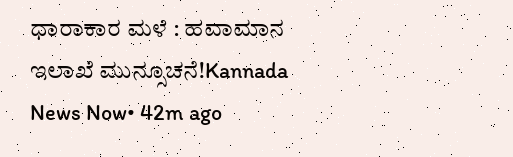ಧಾರಾಕಾರ ಮಳೆ : ಹವಾಮಾನ ಇಲಾಖೆ ಮುನ್ಸೂಚನೆ!Kannada News Now• 42m ago